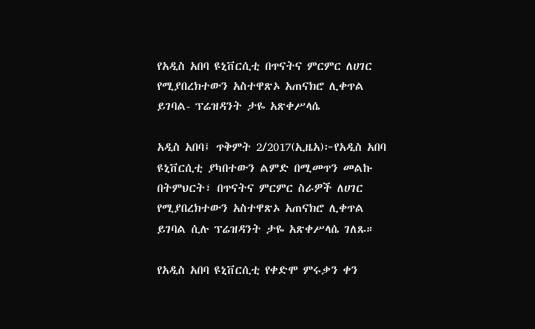የአዲስ አበባ ዩኒቨርሲቲ በጥናትና ምርምር ለሀገር የሚያበረክተውን አስተዋጽኦ አጠናክሮ ሊቀጥል ይገባል- ፕሬዝዳንት ታዬ አጽቀሥላሴ

አዲስ አበባ፤ ጥቅምት 2/2017(ኢዜአ)፦የአዲስ አበባ ዩኒቨርሲቲ ያካበተውን ልምድ በሚመጥን መልኩ በትምህርት፣ በጥናትና ምርምር ስራዎች ለሀገር የሚያበረክተውን አስተዋጽኦ አጠናክሮ ሊቀጥል ይገባል ሲሉ ፕሬዝዳንት ታዬ አጽቀሥላሴ ገለጹ።

የአዲስ አበባ ዩኒቨርሲቲ የቀድሞ ምሩቃን ቀን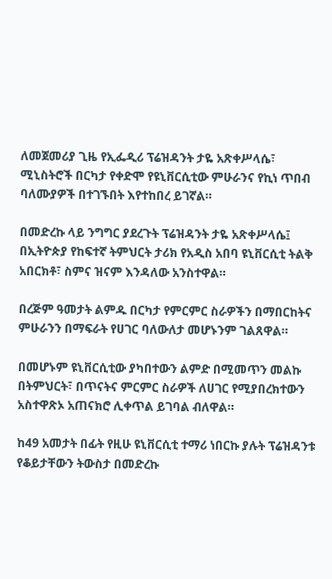ለመጀመሪያ ጊዜ የኢፌዲሪ ፕሬዝዳንት ታዬ አጽቀሥላሴ፣ ሚኒስትሮች በርካታ የቀድሞ የዩኒቨርሲቲው ምሁራንና የኪነ ጥበብ ባለሙያዎች በተገኙበት እየተከበረ ይገኛል።

በመድረኩ ላይ ንግግር ያደረጉት ፕሬዝዳንት ታዬ አጽቀሥላሴ፤ በኢትዮጵያ የከፍተኛ ትምህርት ታሪክ የአዲስ አበባ ዩኒቨርሲቲ ትልቅ አበርክቶ፣ ስምና ዝናም እንዳለው አንስተዋል።

በረጅም ዓመታት ልምዱ በርካታ የምርምር ስራዎችን በማበርከትና ምሁራንን በማፍራት የሀገር ባለውለታ መሆኑንም ገልጸዋል።

በመሆኑም ዩኒቨርሲቲው ያካበተውን ልምድ በሚመጥን መልኩ በትምህርት፣ በጥናትና ምርምር ስራዎች ለሀገር የሚያበረክተውን አስተዋጽኦ አጠናክሮ ሊቀጥል ይገባል ብለዋል።

ከ49 አመታት በፊት የዚሁ ዩኒቨርሲቲ ተማሪ ነበርኩ ያሉት ፕሬዝዳንቱ የቆይታቸውን ትውስታ በመድረኩ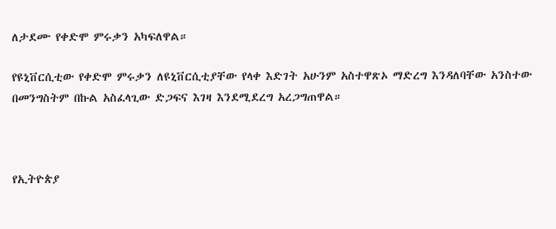ለታደሙ የቀድሞ ምሩቃን አካፍለዋል።

የዩኒቨርሲቲው የቀድሞ ምሩቃን ለዩኒቨርሲቲያቸው የላቀ እድገት አሁንም አስተዋጽኦ ማድረግ እንዳለባቸው አንስተው በመንግስትም በኩል አስፈላጊው ድጋፍና እገዛ እንደሚደረግ አረጋግጠዋል።



የኢትዮጵያ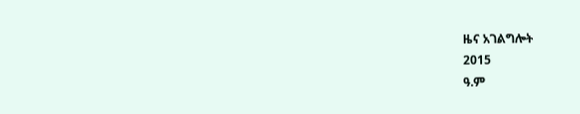ዜና አገልግሎት
2015
ዓ.ም